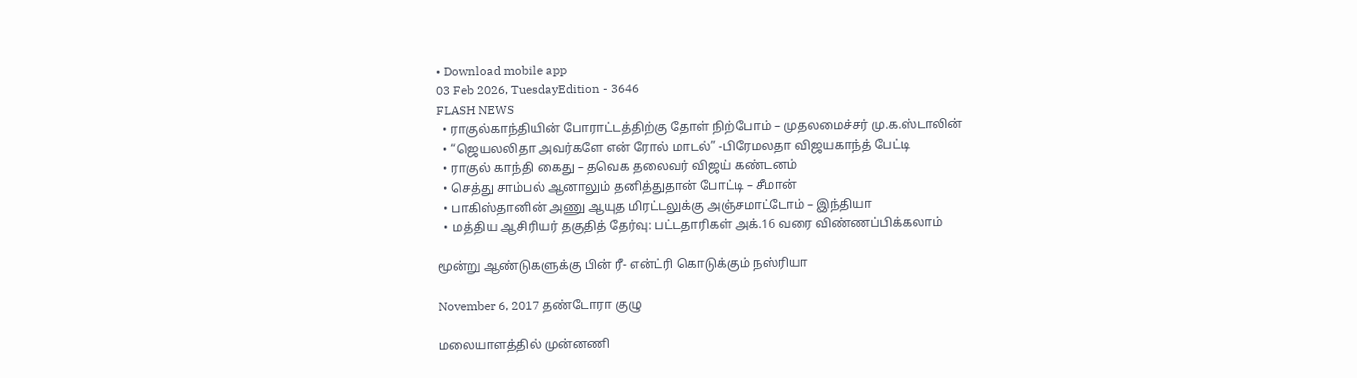• Download mobile app
03 Feb 2026, TuesdayEdition - 3646
FLASH NEWS
  • ராகுல்காந்தியின் போராட்டத்திற்கு தோள் நிற்போம் – முதலமைச்சர் மு.க.ஸ்டாலின்
  • “ஜெயலலிதா அவர்களே என் ரோல் மாடல்” -பிரேமலதா விஜயகாந்த் பேட்டி
  • ராகுல் காந்தி கைது – தவெக தலைவர் விஜய் கண்டனம்
  • செத்து சாம்பல் ஆனாலும் தனித்துதான் போட்டி – சீமான்
  • பாகிஸ்தானின் அணு ஆயுத மிரட்டலுக்கு அஞ்சமாட்டோம் – இந்தியா
  • மத்திய ஆசிரியர் தகுதித் தேர்வு: பட்டதாரிகள் அக்.16 வரை விண்ணப்பிக்கலாம்

மூன்று ஆண்டுகளுக்கு பின் ரீ- என்ட்ரி கொடுக்கும் நஸ்ரியா

November 6, 2017 தண்டோரா குழு

மலையாளத்தில் முன்னணி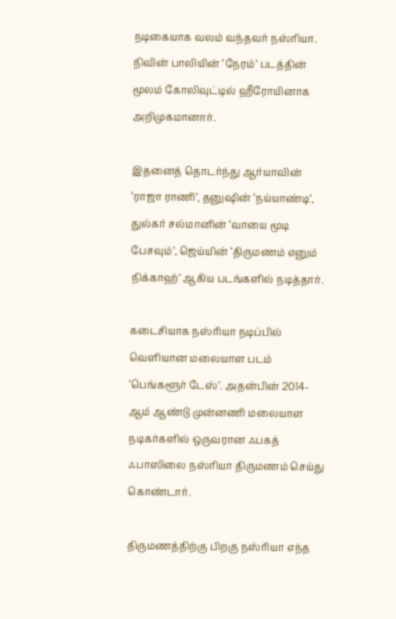நடிகையாக வலம் வந்தவர் நஸ்ரியா. நிவின் பாலியின் ‘நேரம்’ படத்தின் மூலம் கோலிவுட்டில் ஹீரோயினாக அறிமுகமானார்.

இதனைத் தொடர்ந்து ஆர்யாவின் ‘ராஜா ராணி’, தனுஷின் ‘நய்யாண்டி’, துல்கர் சல்மானின் ‘வாயை மூடி பேசவும்’, ஜெய்யின் ‘திருமணம் எனும் நிக்காஹ்’ ஆகிய படங்களில் நடித்தார்.

கடைசியாக நஸ்ரியா நடிப்பில் வெளியான மலையாள படம் ‘பெங்களூர் டேஸ்’. அதன்பின் 2014-ஆம் ஆண்டு முன்னணி மலையாள நடிகர்களில் ஒருவரான ஃபகத் ஃபாஸிலை நஸ்ரியா திருமணம் செய்து கொண்டார்.

திருமணத்திற்கு பிறகு நஸ்ரியா எந்த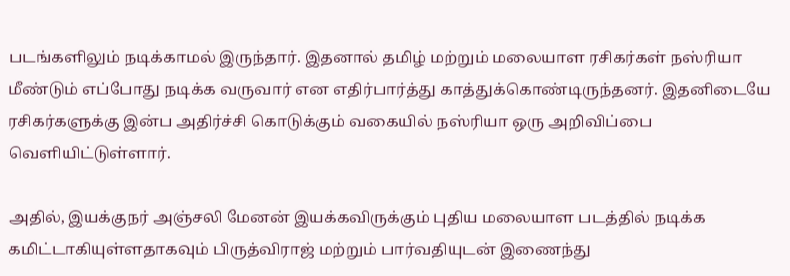படங்களிலும் நடிக்காமல் இருந்தார். இதனால் தமிழ் மற்றும் மலையாள ரசிகர்கள் நஸ்ரியா மீண்டும் எப்போது நடிக்க வருவார் என எதிர்பார்த்து காத்துக்கொண்டிருந்தனர். இதனிடையே ரசிகர்களுக்கு இன்ப அதிர்ச்சி கொடுக்கும் வகையில் நஸ்ரியா ஒரு அறிவிப்பை வெளியிட்டுள்ளார்.

அதில், இயக்குநர் அஞ்சலி மேனன் இயக்கவிருக்கும் புதிய மலையாள படத்தில் நடிக்க கமிட்டாகியுள்ளதாகவும் பிருத்விராஜ் மற்றும் பார்வதியுடன் இணைந்து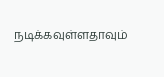நடிக்கவுள்ளதாவும்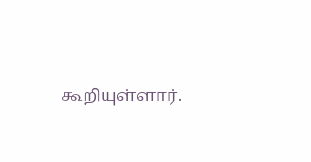கூறியுள்ளார்.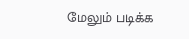மேலும் படிக்க